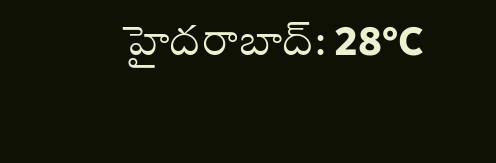హైదరాబాద్: 28°C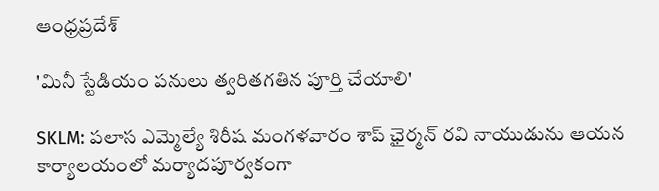ఆంధ్రప్రదేశ్

'మినీ స్టేడియం పనులు త్వరితగతిన పూర్తి చేయాలి'

SKLM: పలాస ఎమ్మెల్యే శిరీష మంగళవారం శాప్ ఛైర్మన్ రవి నాయుడును ఆయన కార్యాలయంలో మర్యాదపూర్వకంగా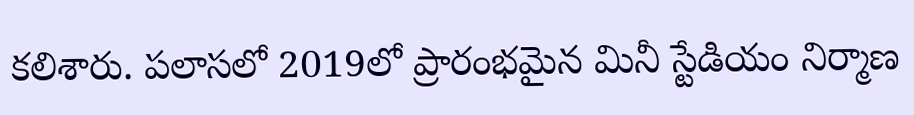కలిశారు. పలాసలో 2019లో ప్రారంభమైన మినీ స్టేడియం నిర్మాణ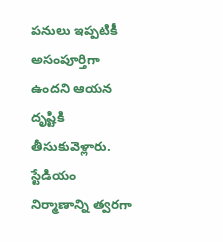పనులు ఇప్పటికీ అసంపూర్తిగా ఉందని ఆయన దృష్టికి తీసుకువెళ్లారు. స్టేడియం నిర్మాణాన్ని త్వరగా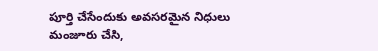పూర్తి చేసేందుకు అవసరమైన నిధులు మంజూరు చేసి,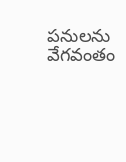పనులను వేగవంతం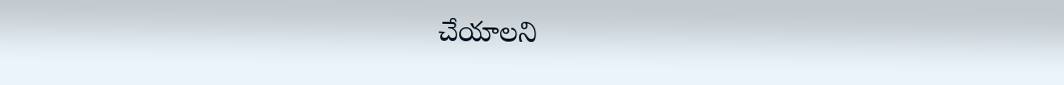చేయాలని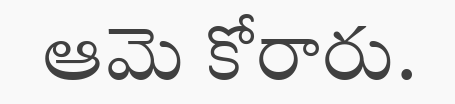ఆమె కోరారు.